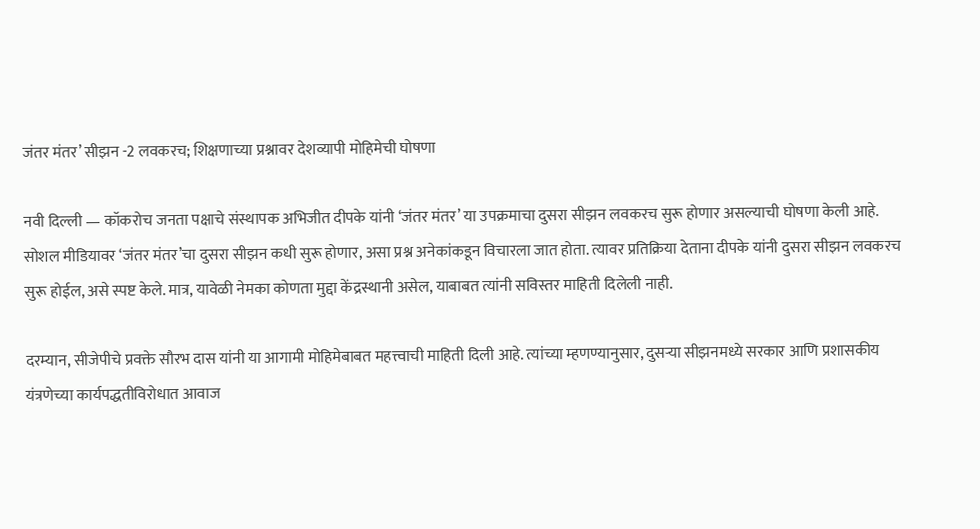जंतर मंतर’ सीझन -2 लवकरच; शिक्षणाच्या प्रश्नावर देशव्यापी मोहिमेची घोषणा

नवी दिल्ली — कॉकरोच जनता पक्षाचे संस्थापक अभिजीत दीपके यांनी ‘जंतर मंतर’ या उपक्रमाचा दुसरा सीझन लवकरच सुरू होणार असल्याची घोषणा केली आहे. सोशल मीडियावर ‘जंतर मंतर’चा दुसरा सीझन कधी सुरू होणार, असा प्रश्न अनेकांकडून विचारला जात होता. त्यावर प्रतिक्रिया देताना दीपके यांनी दुसरा सीझन लवकरच सुरू होईल, असे स्पष्ट केले. मात्र, यावेळी नेमका कोणता मुद्दा केंद्रस्थानी असेल, याबाबत त्यांनी सविस्तर माहिती दिलेली नाही.

दरम्यान, सीजेपीचे प्रवक्ते सौरभ दास यांनी या आगामी मोहिमेबाबत महत्त्वाची माहिती दिली आहे. त्यांच्या म्हणण्यानुसार, दुसऱ्या सीझनमध्ये सरकार आणि प्रशासकीय यंत्रणेच्या कार्यपद्धतीविरोधात आवाज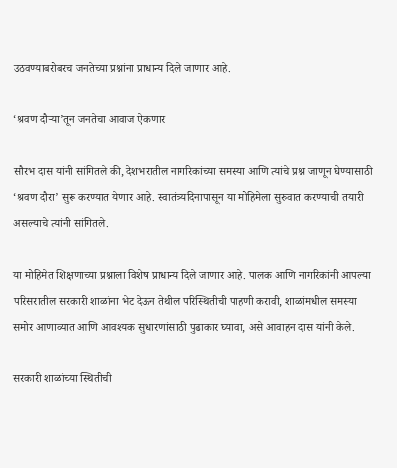उठवण्याबरोबरच जनतेच्या प्रश्नांना प्राधान्य दिले जाणार आहे.

‘श्रवण दौऱ्या’तून जनतेचा आवाज ऐकणार

सौरभ दास यांनी सांगितले की, देशभरातील नागरिकांच्या समस्या आणि त्यांचे प्रश्न जाणून घेण्यासाठी ‘श्रवण दौरा’ सुरू करण्यात येणार आहे. स्वातंत्र्यदिनापासून या मोहिमेला सुरुवात करण्याची तयारी असल्याचे त्यांनी सांगितले.

या मोहिमेत शिक्षणाच्या प्रश्नाला विशेष प्राधान्य दिले जाणार आहे. पालक आणि नागरिकांनी आपल्या परिसरातील सरकारी शाळांना भेट देऊन तेथील परिस्थितीची पाहणी करावी, शाळांमधील समस्या समोर आणाव्यात आणि आवश्यक सुधारणांसाठी पुढाकार घ्यावा, असे आवाहन दास यांनी केले.

सरकारी शाळांच्या स्थितीची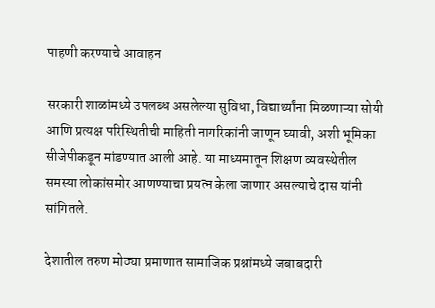पाहणी करण्याचे आवाहन

सरकारी शाळांमध्ये उपलब्ध असलेल्या सुविधा, विद्यार्थ्यांना मिळणाऱ्या सोयी आणि प्रत्यक्ष परिस्थितीची माहिती नागरिकांनी जाणून घ्यावी, अशी भूमिका सीजेपीकडून मांडण्यात आली आहे. या माध्यमातून शिक्षण व्यवस्थेतील समस्या लोकांसमोर आणण्याचा प्रयत्न केला जाणार असल्याचे दास यांनी सांगितले.

देशातील तरुण मोठ्या प्रमाणात सामाजिक प्रश्नांमध्ये जबाबदारी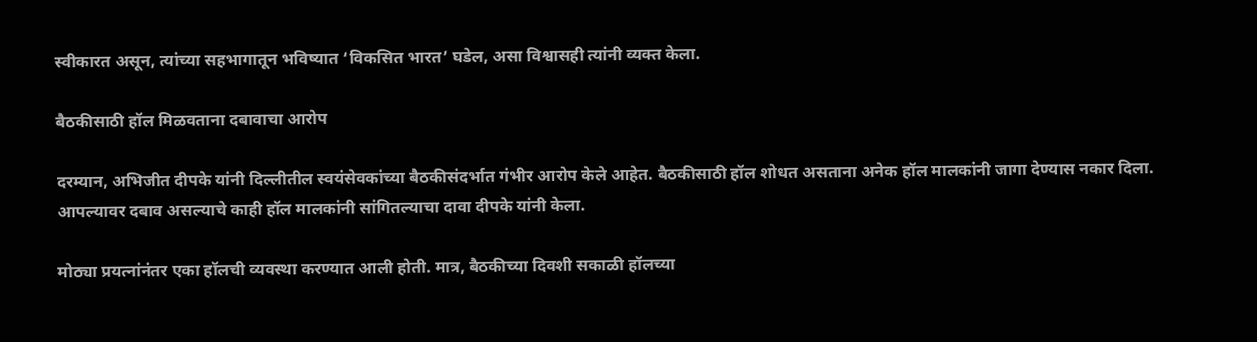स्वीकारत असून, त्यांच्या सहभागातून भविष्यात ‘विकसित भारत’ घडेल, असा विश्वासही त्यांनी व्यक्त केला.

बैठकीसाठी हॉल मिळवताना दबावाचा आरोप

दरम्यान, अभिजीत दीपके यांनी दिल्लीतील स्वयंसेवकांच्या बैठकीसंदर्भात गंभीर आरोप केले आहेत. बैठकीसाठी हॉल शोधत असताना अनेक हॉल मालकांनी जागा देण्यास नकार दिला. आपल्यावर दबाव असल्याचे काही हॉल मालकांनी सांगितल्याचा दावा दीपके यांनी केला.

मोठ्या प्रयत्नांनंतर एका हॉलची व्यवस्था करण्यात आली होती. मात्र, बैठकीच्या दिवशी सकाळी हॉलच्या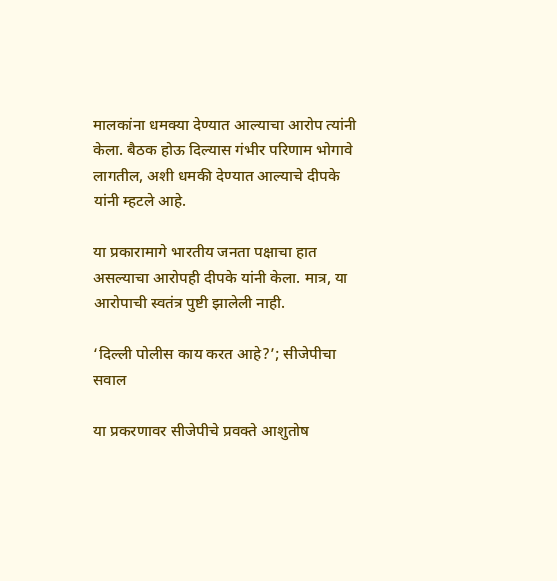मालकांना धमक्या देण्यात आल्याचा आरोप त्यांनी केला. बैठक होऊ दिल्यास गंभीर परिणाम भोगावे लागतील, अशी धमकी देण्यात आल्याचे दीपके यांनी म्हटले आहे.

या प्रकारामागे भारतीय जनता पक्षाचा हात असल्याचा आरोपही दीपके यांनी केला. मात्र, या आरोपाची स्वतंत्र पुष्टी झालेली नाही.

‘दिल्ली पोलीस काय करत आहे?’; सीजेपीचा सवाल

या प्रकरणावर सीजेपीचे प्रवक्ते आशुतोष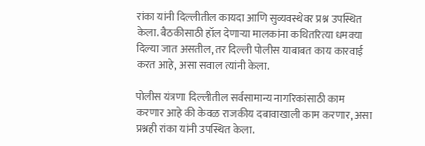रांका यांनी दिल्लीतील कायदा आणि सुव्यवस्थेवर प्रश्न उपस्थित केला. बैठकीसाठी हॉल देणाऱ्या मालकांना कथितरित्या धमक्या दिल्या जात असतील, तर दिल्ली पोलीस याबाबत काय कारवाई करत आहे, असा सवाल त्यांनी केला.

पोलीस यंत्रणा दिल्लीतील सर्वसामान्य नागरिकांसाठी काम करणार आहे की केवळ राजकीय दबावाखाली काम करणार, असा प्रश्नही रांका यांनी उपस्थित केला.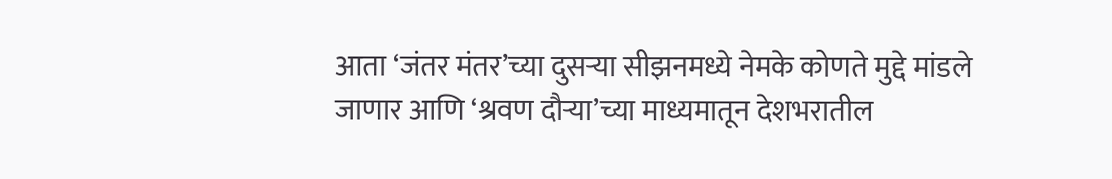आता ‘जंतर मंतर’च्या दुसऱ्या सीझनमध्ये नेमके कोणते मुद्दे मांडले जाणार आणि ‘श्रवण दौऱ्या’च्या माध्यमातून देशभरातील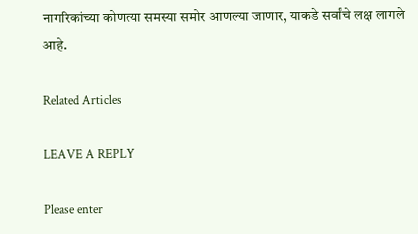नागरिकांच्या कोणत्या समस्या समोर आणल्या जाणार, याकडे सर्वांचे लक्ष लागले आहे.

Related Articles

LEAVE A REPLY

Please enter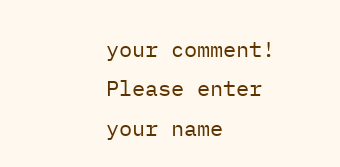your comment!
Please enter your name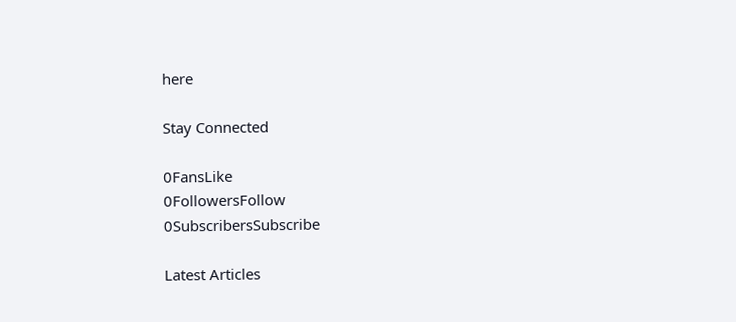here

Stay Connected

0FansLike
0FollowersFollow
0SubscribersSubscribe

Latest Articles